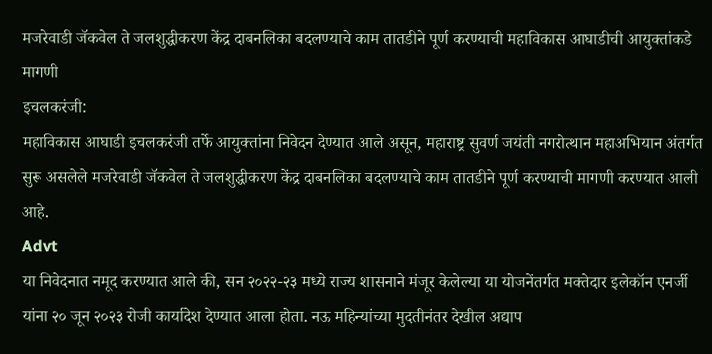मजरेवाडी जॅकवेल ते जलशुद्धीकरण केंद्र दाबनलिका बदलण्याचे काम तातडीने पूर्ण करण्याची महाविकास आघाडीची आयुक्तांकडे मागणी
इचलकरंजी:
महाविकास आघाडी इचलकरंजी तर्फे आयुक्तांना निवेदन देण्यात आले असून, महाराष्ट्र सुवर्ण जयंती नगरोत्थान महाअभियान अंतर्गत सुरू असलेले मजरेवाडी जॅकवेल ते जलशुद्धीकरण केंद्र दाबनलिका बदलण्याचे काम तातडीने पूर्ण करण्याची मागणी करण्यात आली आहे.
Advt
या निवेदनात नमूद करण्यात आले की, सन २०२२-२३ मध्ये राज्य शासनाने मंजूर केलेल्या या योजनेंतर्गत मक्तेदार इलेकॉन एनर्जी यांना २० जून २०२३ रोजी कार्यादेश देण्यात आला होता. नऊ महिन्यांच्या मुदतीनंतर देखील अद्याप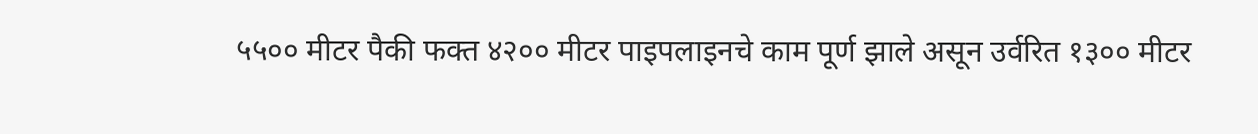५५०० मीटर पैकी फक्त ४२०० मीटर पाइपलाइनचे काम पूर्ण झाले असून उर्वरित १३०० मीटर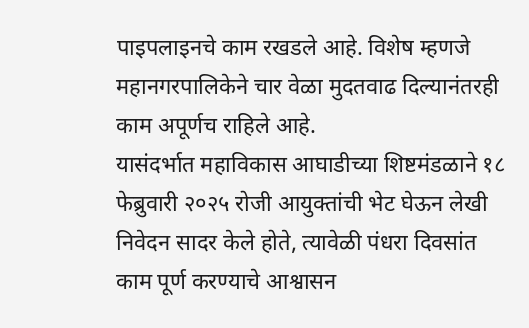पाइपलाइनचे काम रखडले आहे. विशेष म्हणजे महानगरपालिकेने चार वेळा मुदतवाढ दिल्यानंतरही काम अपूर्णच राहिले आहे.
यासंदर्भात महाविकास आघाडीच्या शिष्टमंडळाने १८ फेब्रुवारी २०२५ रोजी आयुक्तांची भेट घेऊन लेखी निवेदन सादर केले होते, त्यावेळी पंधरा दिवसांत काम पूर्ण करण्याचे आश्वासन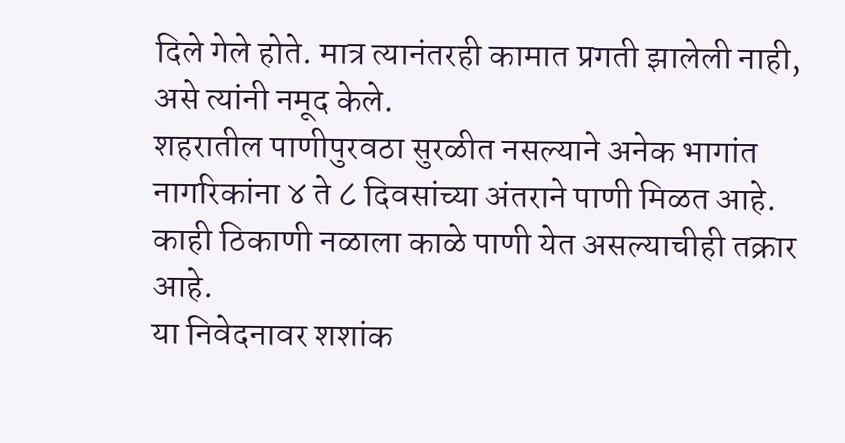दिले गेले होते. मात्र त्यानंतरही कामात प्रगती झालेली नाही, असे त्यांनी नमूद केले.
शहरातील पाणीपुरवठा सुरळीत नसल्याने अनेक भागांत नागरिकांना ४ ते ८ दिवसांच्या अंतराने पाणी मिळत आहे. काही ठिकाणी नळाला काळे पाणी येत असल्याचीही तक्रार आहे.
या निवेदनावर शशांक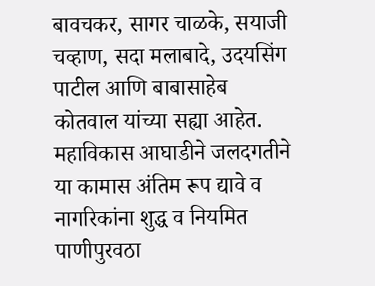बावचकर, सागर चाळके, सयाजी चव्हाण, सदा मलाबादे, उदयसिंग पाटील आणि बाबासाहेब कोतवाल यांच्या सह्या आहेत.
महाविकास आघाडीने जलदगतीने या कामास अंतिम रूप द्यावे व नागरिकांना शुद्ध व नियमित पाणीपुरवठा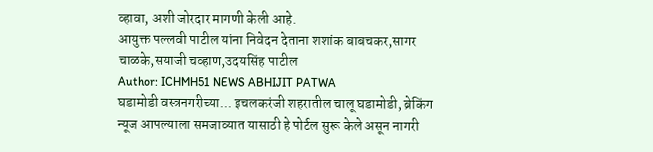व्हावा, अशी जोरदार मागणी केली आहे.
आयुक्त पल्लवी पाटील यांना निवेदन देताना शशांक बाबचकर,सागर चाळके,सयाजी चव्हाण,उदयसिंह पाटील
Author: ICHMH51 NEWS ABHIJIT PATWA
घडामोडी वस्त्रनगरीच्या... इचलकरंजी शहरातील चालू घडामोडी, ब्रेकिंग न्यूज आपल्याला समजाव्यात यासाठी हे पोर्टल सुरू केले असून नागरी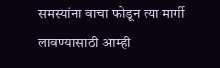समस्यांना वाचा फोडून त्या मार्गी लावण्यासाठी आम्ही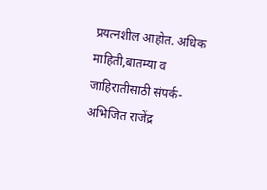प्रयत्नशील आहोत. अधिक माहिती,बातम्या व जाहिरातीसाठी संपर्क- अभिजित राजेंद्र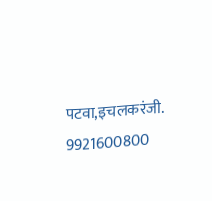पटवा,इचलकरंजी. 9921600800